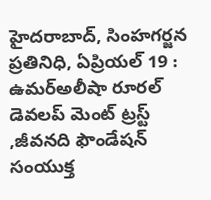హైదరాబాద్, సింహగర్జన ప్రతినిధి, ఏప్రియల్ 19 : ఉమర్అలీషా రూరల్ డెవలప్ మెంట్ ట్రస్ట్ ,జీవనది ఫౌండేషన్ సంయుక్త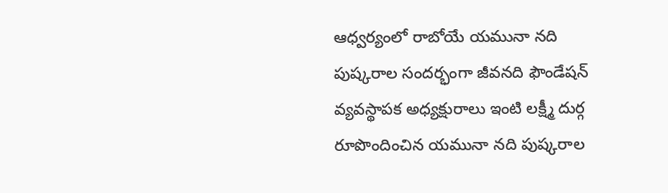ఆధ్వర్యంలో రాబోయే యమునా నది పుష్కరాల సందర్భంగా జీవనది ఫౌండేషన్ వ్యవస్థాపక అధ్యక్షురాలు ఇంటి లక్ష్మీ దుర్గ రూపొందించిన యమునా నది పుష్కరాల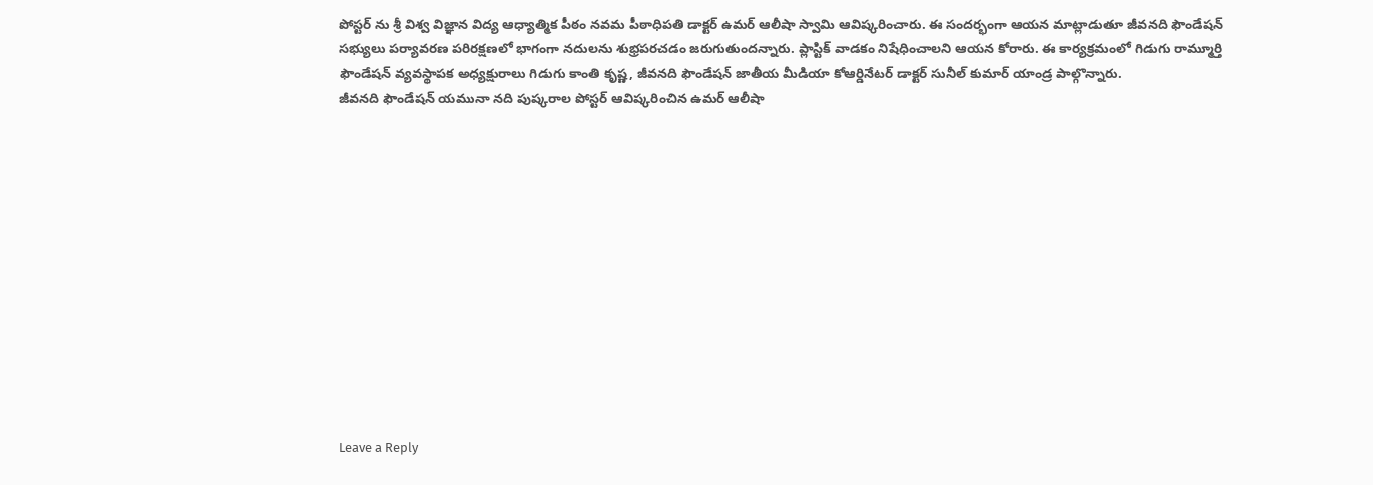పోస్టర్ ను శ్రీ విశ్వ విజ్ఞాన విద్య ఆధ్యాత్మిక పీఠం నవమ పీఠాధిపతి డాక్టర్ ఉమర్ ఆలీషా స్వామి ఆవిష్కరించారు. ఈ సందర్భంగా ఆయన మాట్లాడుతూ జీవనది ఫౌండేషన్ సభ్యులు పర్యావరణ పరిరక్షణలో భాగంగా నదులను శుభ్రపరచడం జరుగుతుందన్నారు. ప్లాస్టిక్ వాడకం నిషేధించాలని ఆయన కోరారు. ఈ కార్యక్రమంలో గిడుగు రామ్మూర్తి ఫౌండేషన్ వ్యవస్థాపక అధ్యక్షురాలు గిడుగు కాంతి కృష్ణ, జీవనది ఫౌండేషన్ జాతీయ మీడియా కోఆర్డినేటర్ డాక్టర్ సునీల్ కుమార్ యాండ్ర పాల్గొన్నారు.
జీవనది ఫౌండేషన్ యమునా నది పుష్కరాల పోస్టర్ ఆవిష్కరించిన ఉమర్ ఆలీషా













Leave a Reply